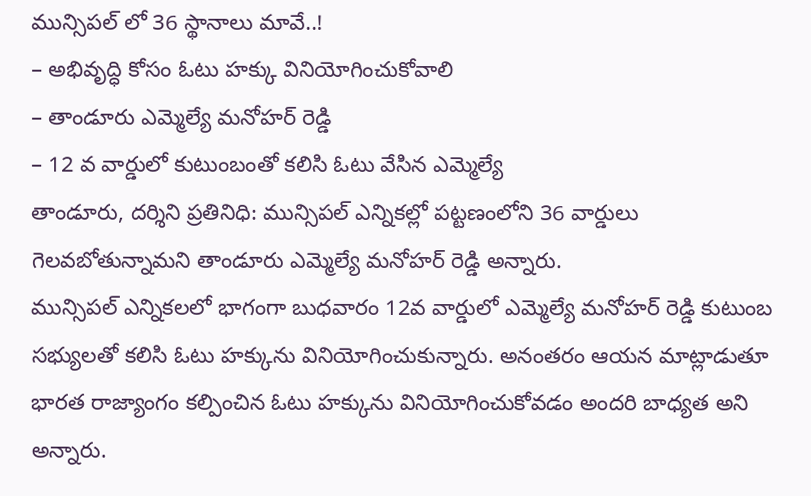మున్సిపల్ లో 36 స్థానాలు మావే..!
– అభివృద్ధి కోసం ఓటు హక్కు వినియోగించుకోవాలి
– తాండూరు ఎమ్మెల్యే మనోహర్ రెడ్డి
– 12 వ వార్డులో కుటుంబంతో కలిసి ఓటు వేసిన ఎమ్మెల్యే
తాండూరు, దర్శిని ప్రతినిధి: మున్సిపల్ ఎన్నికల్లో పట్టణంలోని 36 వార్డులు గెలవబోతున్నామని తాండూరు ఎమ్మెల్యే మనోహర్ రెడ్డి అన్నారు.
మున్సిపల్ ఎన్నికలలో భాగంగా బుధవారం 12వ వార్డులో ఎమ్మెల్యే మనోహర్ రెడ్డి కుటుంబ సభ్యులతో కలిసి ఓటు హక్కును వినియోగించుకున్నారు. అనంతరం ఆయన మాట్లాడుతూ భారత రాజ్యాంగం కల్పించిన ఓటు హక్కును వినియోగించుకోవడం అందరి బాధ్యత అని అన్నారు.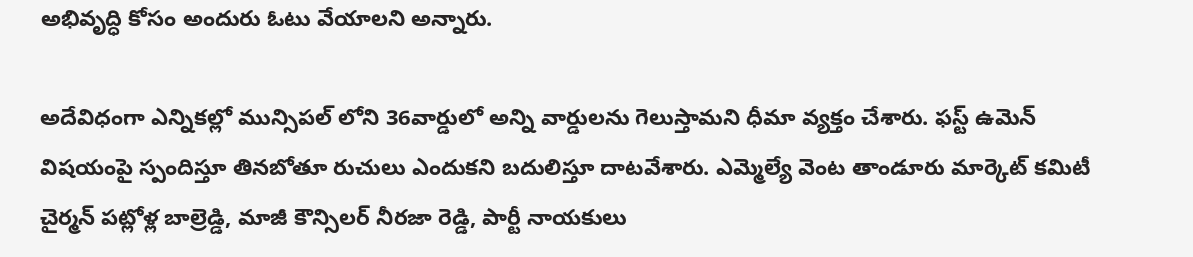అభివృద్ధి కోసం అందురు ఓటు వేయాలని అన్నారు.

అదేవిధంగా ఎన్నికల్లో మున్సిపల్ లోని 36వార్డులో అన్ని వార్డులను గెలుస్తామని ధీమా వ్యక్తం చేశారు. ఫస్ట్ ఉమెన్ విషయంపై స్పందిస్తూ తినబోతూ రుచులు ఎందుకని బదులిస్తూ దాటవేశారు. ఎమ్మెల్యే వెంట తాండూరు మార్కెట్ కమిటీ చైర్మన్ పట్లోళ్ల బాల్రెడ్డి, మాజీ కౌన్సిలర్ నీరజా రెడ్డి, పార్టీ నాయకులు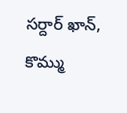సర్దార్ ఖాన్, కొమ్ము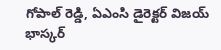గోపాల్ రెడ్డి, ఏఎంసి డైరెక్టర్ విజయ్ భాస్కర్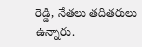రెడ్డి, నేతలు తదితరులు ఉన్నారు.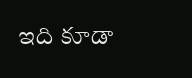ఇది కూడా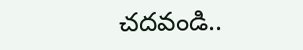చదవండి..